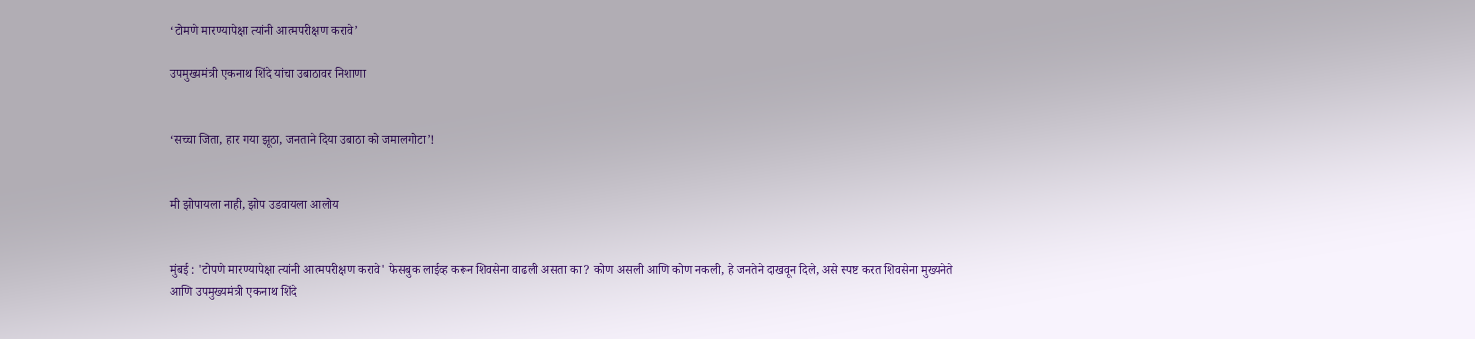‘टोमणे मारण्यापेक्षा त्यांनी आत्मपरीक्षण करावे’

उपमुख्यमंत्री एकनाथ शिंदे यांचा उबाठावर निशाणा


‘सच्चा जिता, हार गया झूठा, जनताने दिया उबाठा को जमालगोटा’!


मी झोपायला नाही, झोप उडवायला आलोय


मुंबई : 'टोपणे मारण्यापेक्षा त्यांनी आत्मपरीक्षण करावे' फेसबुक लाईव्ह करून शिवसेना वाढली असता का? कोण असली आणि कोण नकली, हे जनतेने दाखवून दिले, असे स्पष्ट करत शिवसेना मुख्यनेते आणि उपमुख्यमंत्री एकनाथ शिंदे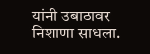यांनी उबाठावर निशाणा साधला.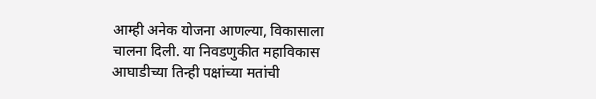आम्ही अनेक योजना आणल्या, विकासाला चालना दिली. या निवडणुकीत महाविकास आघाडीच्या तिन्ही पक्षांच्या मतांची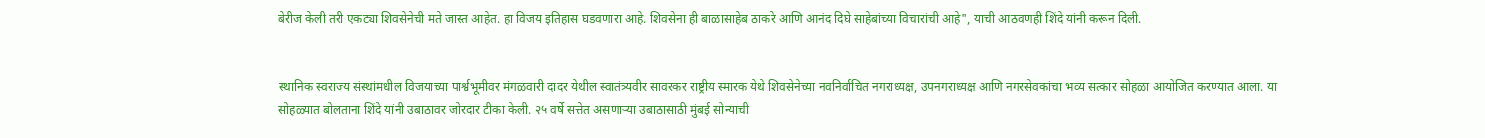बेरीज केली तरी एकट्या शिवसेनेची मते जास्त आहेत. हा विजय इतिहास घडवणारा आहे. शिवसेना ही बाळासाहेब ठाकरे आणि आनंद दिघे साहेबांच्या विचारांची आहे", याची आठवणही शिंदे यांनी करून दिली.


स्थानिक स्वराज्य संस्थांमधील विजयाच्या पार्श्वभूमीवर मंगळवारी दादर येथील स्वातंत्र्यवीर सावरकर राष्ट्रीय स्मारक येथे शिवसेनेच्या नवनिर्वाचित नगराध्यक्ष, उपनगराध्यक्ष आणि नगरसेवकांचा भव्य सत्कार सोहळा आयोजित करण्यात आला. या सोहळ्यात बोलताना शिंदे यांनी उबाठावर जोरदार टीका केली. २५ वर्षे सत्तेत असणाऱ्या उबाठासाठी मुंबई सोन्याची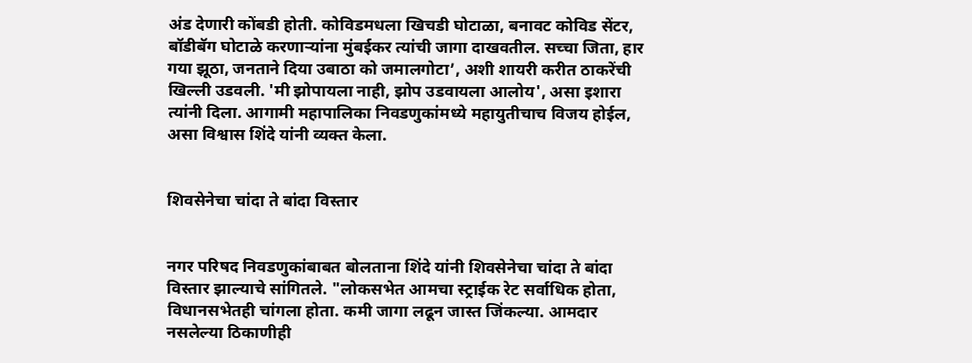अंड देणारी कोंबडी होती. कोविडमधला खिचडी घोटाळा, बनावट कोविड सेंटर, बॉडीबॅग घोटाळे करणाऱ्यांना मुंबईकर त्यांची जागा दाखवतील. सच्चा जिता, हार गया झूठा, जनताने दिया उबाठा को जमालगोटा’, अशी शायरी करीत ठाकरेंची खिल्ली उडवली. 'मी झोपायला नाही, झोप उडवायला आलोय', असा इशारा त्यांनी दिला. आगामी महापालिका निवडणुकांमध्ये महायुतीचाच विजय होईल, असा विश्वास शिंदे यांनी व्यक्त केला.


शिवसेनेचा चांदा ते बांदा विस्तार


नगर परिषद निवडणुकांबाबत बोलताना शिंदे यांनी शिवसेनेचा चांदा ते बांदा विस्तार झाल्याचे सांगितले. "लोकसभेत आमचा स्ट्राईक रेट सर्वाधिक होता, विधानसभेतही चांगला होता. कमी जागा लढून जास्त जिंकल्या. आमदार नसलेल्या ठिकाणीही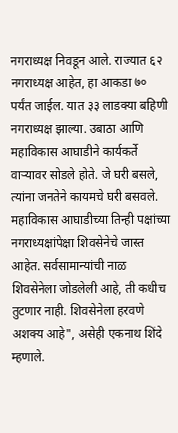नगराध्यक्ष निवडून आले. राज्यात ६२ नगराध्यक्ष आहेत, हा आकडा ७० पर्यंत जाईल. यात ३३ लाडक्या बहिणी नगराध्यक्ष झाल्या. उबाठा आणि महाविकास आघाडीने कार्यकर्ते वाऱ्यावर सोडले होते. जे घरी बसले, त्यांना जनतेने कायमचे घरी बसवले. महाविकास आघाडीच्या तिन्ही पक्षांच्या नगराध्यक्षांपेक्षा शिवसेनेचे जास्त आहेत. सर्वसामान्यांची नाळ शिवसेनेला जोडलेली आहे, ती कधीच तुटणार नाही. शिवसेनेला हरवणे अशक्य आहे", असेही एकनाथ शिंदे म्हणाले.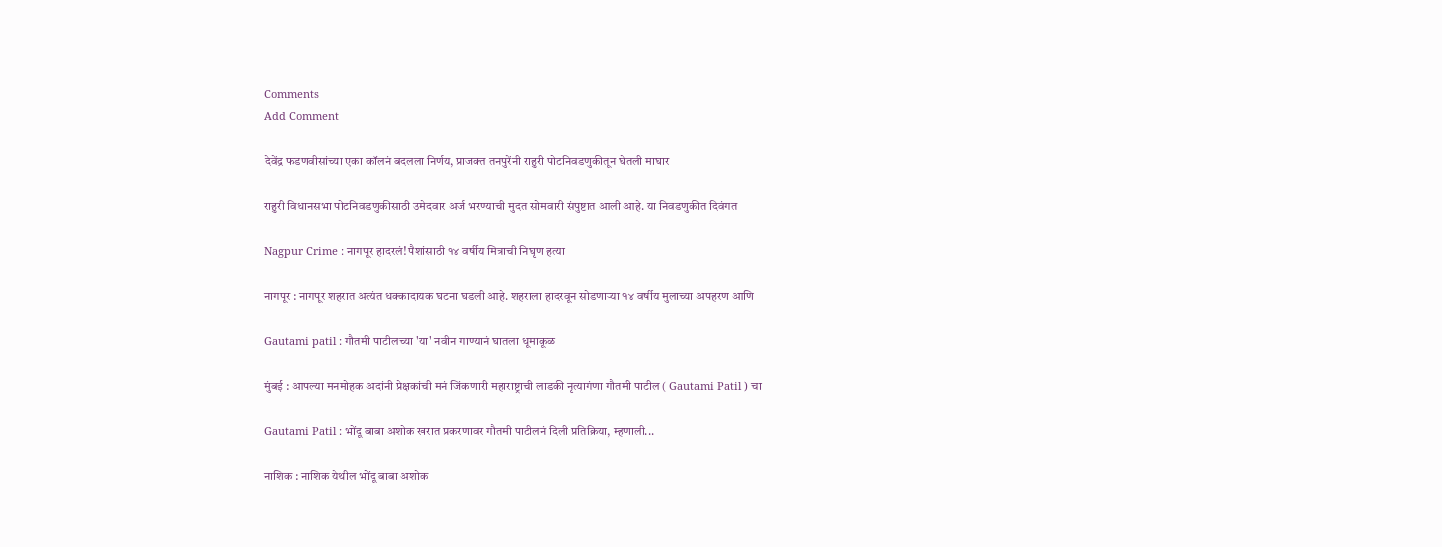Comments
Add Comment

देवेंद्र फडणवीसांच्या एका कॉलनं बदलला निर्णय, प्राजक्त तनपुरेंनी राहुरी पोटनिवडणुकीतून घेतली माघार

राहुरी विधानसभा पोटनिवडणुकीसाठी उमेदवार अर्ज भरण्याची मुदत सोमवारी संपुष्टात आली आहे. या निवडणुकीत दिवंगत

Nagpur Crime : नागपूर हादरलं! पैशांसाठी १४ वर्षीय मित्राची निघृण हत्या

नागपूर : नागपूर शहरात अत्यंत धक्कादायक घटना घडली आहे. शहराला हादरवून सोडणाऱ्या १४ वर्षीय मुलाच्या अपहरण आणि

Gautami patil : गौतमी पाटीलच्या 'या' नवीन गाण्यानं घातला धूमाकूळ

मुंबई : आपल्या मनमोहक अदांनी प्रेक्षकांची मनं जिंकणारी महाराष्ट्राची लाडकी नृत्यागंणा गौतमी पाटील ( Gautami Patil ) चा

Gautami Patil : भोंदू बाबा अशोक खरात प्रकरणावर गौतमी पाटीलनं दिली प्रतिक्रिया, म्हणाली...

नाशिक : नाशिक येथील भोंदू बाबा अशोक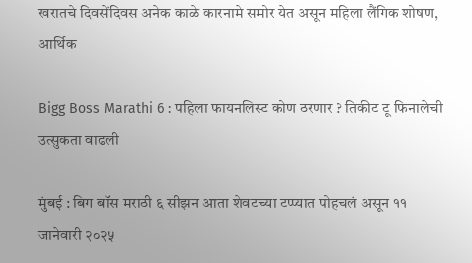खरातचे दिवसेंदिवस अनेक काळे कारनामे समोर येत असून महिला लैंगिक शोषण, आर्थिक

Bigg Boss Marathi 6 : पहिला फायनलिस्ट कोण ठरणार ? तिकीट टू फिनालेची उत्सुकता वाढली

मुंबई : बिग बॉस मराठी ६ सीझन आता शेवटच्या टप्प्यात पोहचलं असून ११ जानेवारी २०२५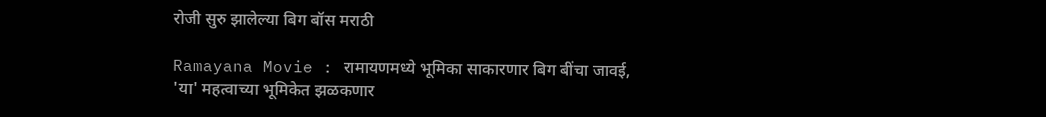रोजी सुरु झालेल्या बिग बॉस मराठी

Ramayana Movie : रामायणमध्ये भूमिका साकारणार बिग बींचा जावई, 'या' महत्वाच्या भूमिकेत झळकणार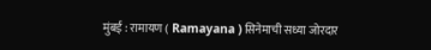मुंबई : रामायण ( Ramayana ) सिनेमाची सध्या जोरदार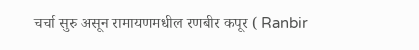चर्चा सुरु असून रामायणमधील रणबीर कपूर ( Ranbir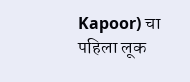Kapoor) चा पहिला लूक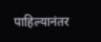पाहिल्यानंतर